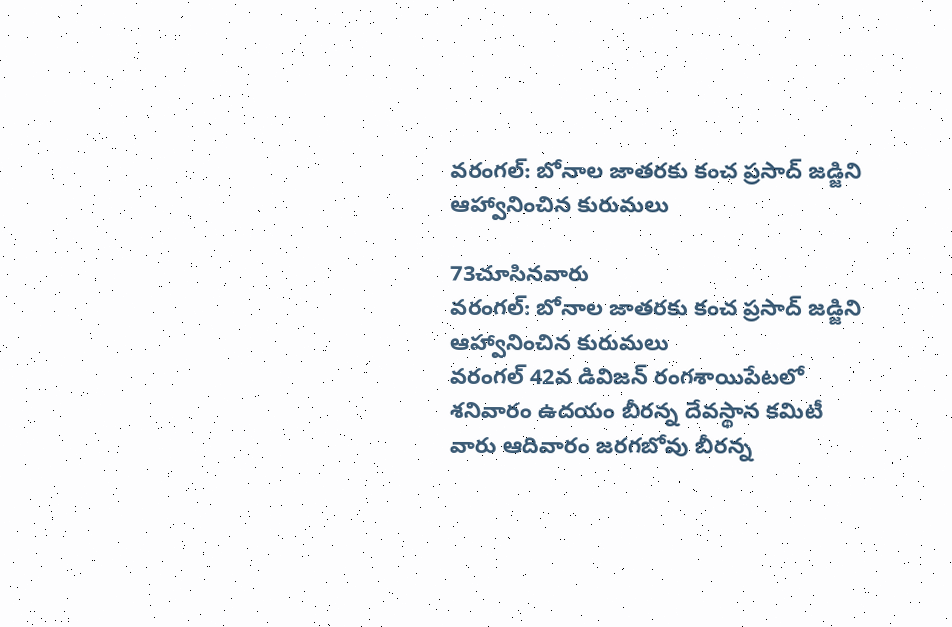వరంగల్: బోనాల జాతరకు కంచ ప్రసాద్ జడ్జిని ఆహ్వానించిన కురుమలు

73చూసినవారు
వరంగల్: బోనాల జాతరకు కంచ ప్రసాద్ జడ్జిని ఆహ్వానించిన కురుమలు
వరంగల్ 42వ డివిజన్ రంగశాయిపేటలో శనివారం ఉదయం బీరన్న దేవస్థాన కమిటీ వారు ఆదివారం జరగబోవు బీరన్న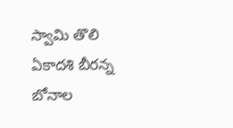స్వామి తొలి ఏకాదశి బీరన్న బోనాల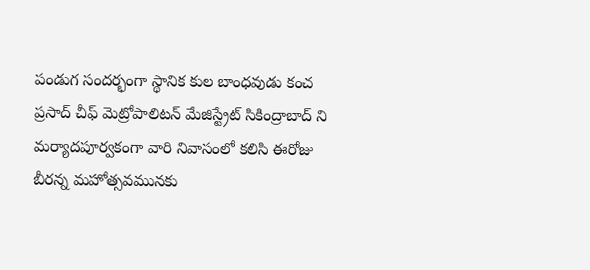పండుగ సందర్భంగా స్థానిక కుల బాంధవుడు కంచ ప్రసాద్ చీఫ్ మెట్రోపాలిటన్ మేజిస్ట్రేట్ సికింద్రాబాద్ ని మర్యాదపూర్వకంగా వారి నివాసంలో కలిసి ఈరోజు బీరన్న మహోత్సవమునకు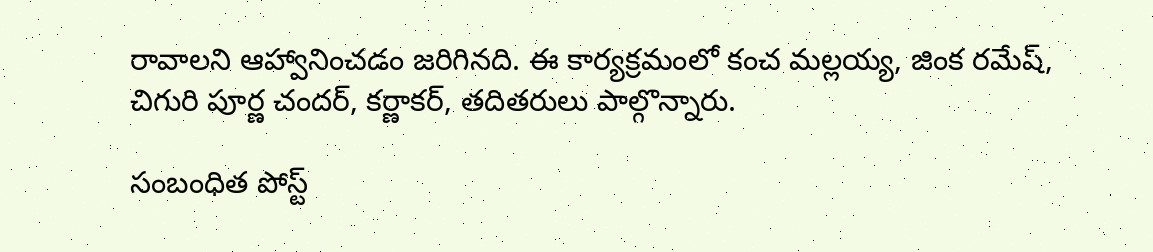రావాలని ఆహ్వానించడం జరిగినది. ఈ కార్యక్రమంలో కంచ మల్లయ్య, జింక రమేష్, చిగురి పూర్ణ చందర్, కర్ణాకర్, తదితరులు పాల్గొన్నారు.

సంబంధిత పోస్ట్